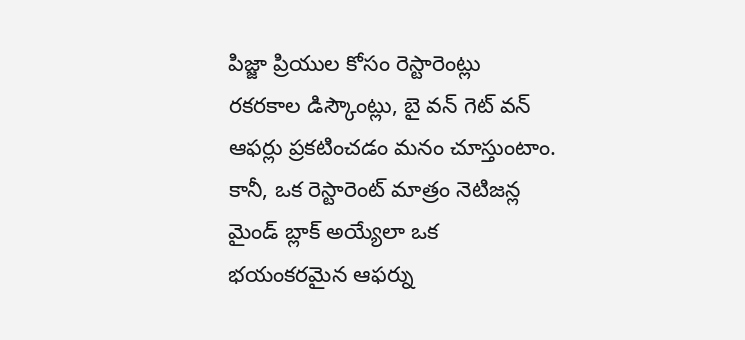పిజ్జా ప్రియుల కోసం రెస్టారెంట్లు రకరకాల డిస్కౌంట్లు, బై వన్ గెట్ వన్ ఆఫర్లు ప్రకటించడం మనం చూస్తుంటాం. కానీ, ఒక రెస్టారెంట్ మాత్రం నెటిజన్ల మైండ్ బ్లాక్ అయ్యేలా ఒక భయంకరమైన ఆఫర్ను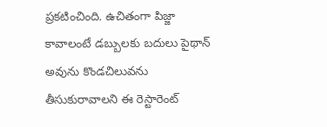ప్రకటించింది. ఉచితంగా పిజ్జా కావాలంటే డబ్బులకు బదులు పైథాన్ అవును కొండచిలువను తీసుకురావాలని ఈ రెస్టారెంట్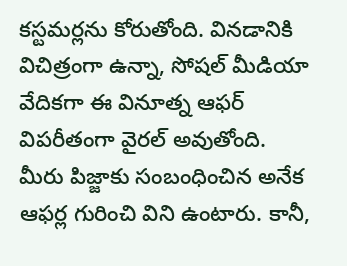కస్టమర్లను కోరుతోంది. వినడానికి విచిత్రంగా ఉన్నా, సోషల్ మీడియా వేదికగా ఈ వినూత్న ఆఫర్ విపరీతంగా వైరల్ అవుతోంది.
మీరు పిజ్జాకు సంబంధించిన అనేక ఆఫర్ల గురించి విని ఉంటారు. కానీ,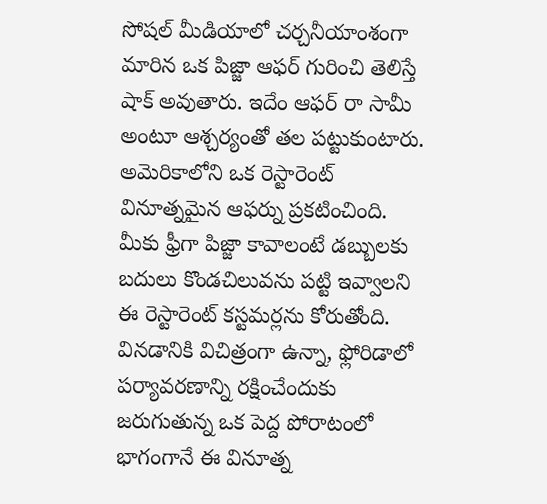సోషల్ మీడియాలో చర్చనీయాంశంగా మారిన ఒక పిజ్జా ఆఫర్ గురించి తెలిస్తే షాక్ అవుతారు. ఇదేం ఆఫర్ రా సామీ అంటూ ఆశ్చర్యంతో తల పట్టుకుంటారు. అమెరికాలోని ఒక రెస్టారెంట్ వినూత్నమైన ఆఫర్ను ప్రకటించింది. మీకు ఫ్రీగా పిజ్జా కావాలంటే డబ్బులకు బదులు కొండచిలువను పట్టి ఇవ్వాలని ఈ రెస్టారెంట్ కస్టమర్లను కోరుతోంది. వినడానికి విచిత్రంగా ఉన్నా, ఫ్లోరిడాలో పర్యావరణాన్ని రక్షించేందుకు జరుగుతున్న ఒక పెద్ద పోరాటంలో భాగంగానే ఈ వినూత్న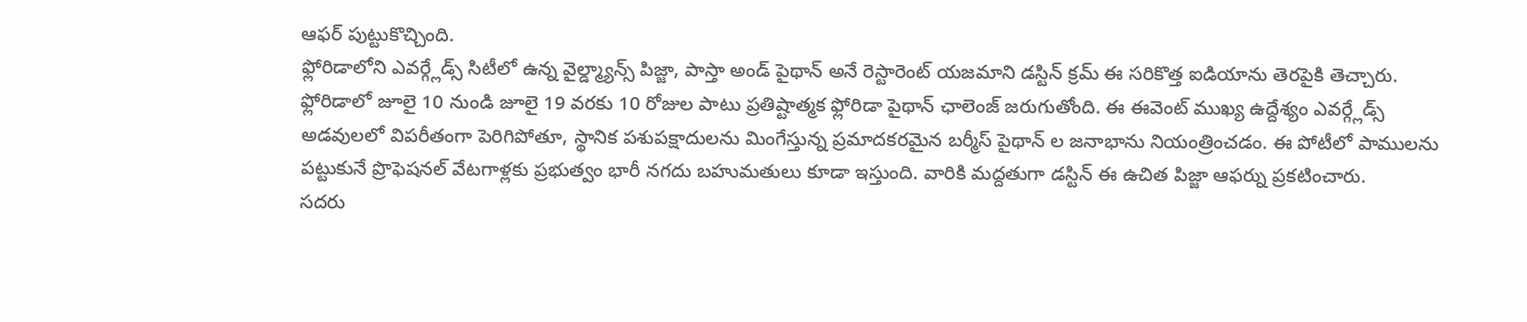ఆఫర్ పుట్టుకొచ్చింది.
ఫ్లోరిడాలోని ఎవర్గ్లేడ్స్ సిటీలో ఉన్న వైల్డ్మ్యాన్స్ పిజ్జా, పాస్తా అండ్ పైథాన్ అనే రెస్టారెంట్ యజమాని డస్టిన్ క్రమ్ ఈ సరికొత్త ఐడియాను తెరపైకి తెచ్చారు. ఫ్లోరిడాలో జూలై 10 నుండి జూలై 19 వరకు 10 రోజుల పాటు ప్రతిష్టాత్మక ఫ్లోరిడా పైథాన్ ఛాలెంజ్ జరుగుతోంది. ఈ ఈవెంట్ ముఖ్య ఉద్దేశ్యం ఎవర్గ్లేడ్స్ అడవులలో విపరీతంగా పెరిగిపోతూ, స్థానిక పశుపక్షాదులను మింగేస్తున్న ప్రమాదకరమైన బర్మీస్ పైథాన్ ల జనాభాను నియంత్రించడం. ఈ పోటీలో పాములను పట్టుకునే ప్రొఫెషనల్ వేటగాళ్లకు ప్రభుత్వం భారీ నగదు బహుమతులు కూడా ఇస్తుంది. వారికి మద్దతుగా డస్టిన్ ఈ ఉచిత పిజ్జా ఆఫర్ను ప్రకటించారు.
సదరు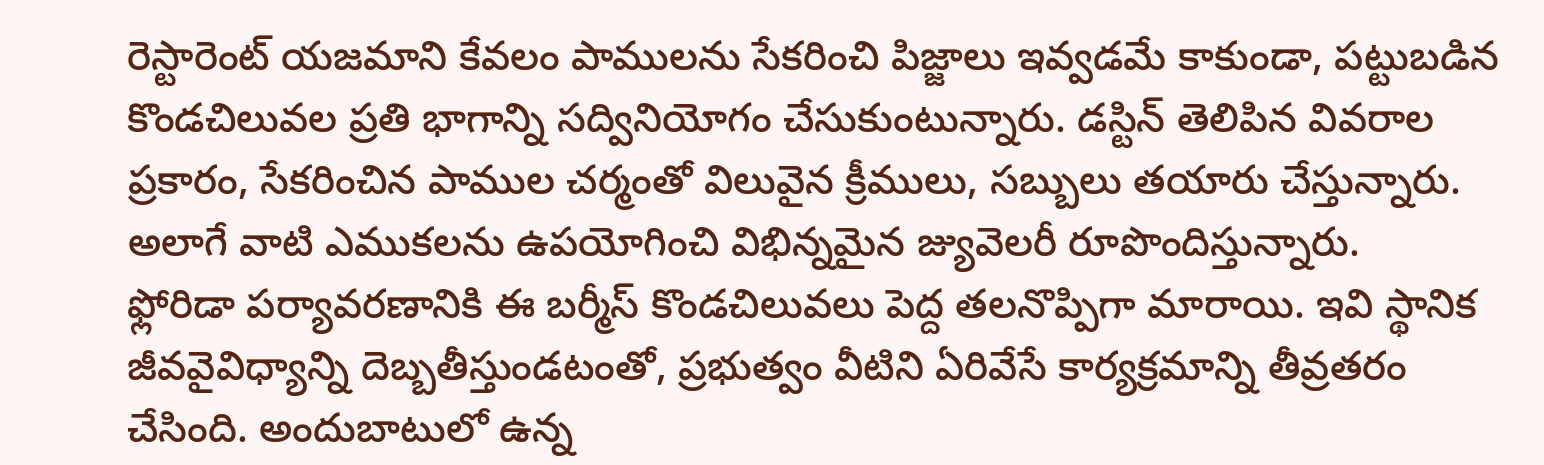రెస్టారెంట్ యజమాని కేవలం పాములను సేకరించి పిజ్జాలు ఇవ్వడమే కాకుండా, పట్టుబడిన కొండచిలువల ప్రతి భాగాన్ని సద్వినియోగం చేసుకుంటున్నారు. డస్టిన్ తెలిపిన వివరాల ప్రకారం, సేకరించిన పాముల చర్మంతో విలువైన క్రీములు, సబ్బులు తయారు చేస్తున్నారు. అలాగే వాటి ఎముకలను ఉపయోగించి విభిన్నమైన జ్యువెలరీ రూపొందిస్తున్నారు.
ఫ్లోరిడా పర్యావరణానికి ఈ బర్మీస్ కొండచిలువలు పెద్ద తలనొప్పిగా మారాయి. ఇవి స్థానిక జీవవైవిధ్యాన్ని దెబ్బతీస్తుండటంతో, ప్రభుత్వం వీటిని ఏరివేసే కార్యక్రమాన్ని తీవ్రతరం చేసింది. అందుబాటులో ఉన్న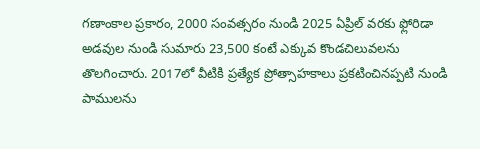గణాంకాల ప్రకారం, 2000 సంవత్సరం నుండి 2025 ఏప్రిల్ వరకు ఫ్లోరిడా అడవుల నుండి సుమారు 23,500 కంటే ఎక్కువ కొండచిలువలను తొలగించారు. 2017లో వీటికి ప్రత్యేక ప్రోత్సాహకాలు ప్రకటించినప్పటి నుండి పాములను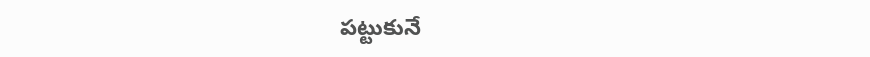పట్టుకునే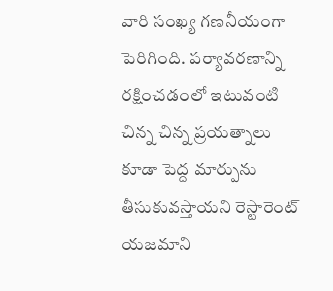వారి సంఖ్య గణనీయంగా పెరిగింది. పర్యావరణాన్ని రక్షించడంలో ఇటువంటి చిన్న చిన్న ప్రయత్నాలు కూడా పెద్ద మార్పును తీసుకువస్తాయని రెస్టారెంట్ యజమాని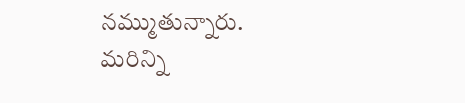నమ్ముతున్నారు.
మరిన్ని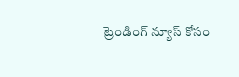ట్రెండింగ్ న్యూస్ కోసం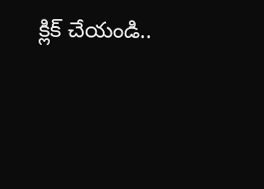క్లిక్ చేయండి..